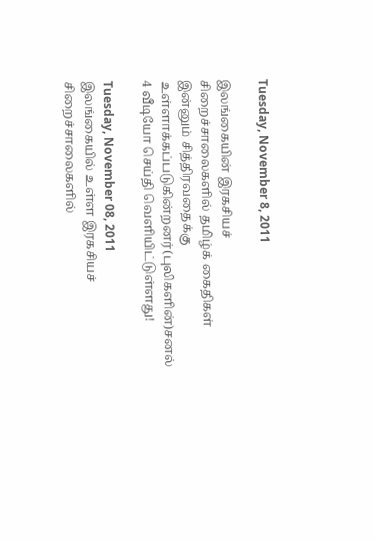Tuesday, November 8, 2011

இலங்கையின் இரகசியச் சிறைச்சாலைகளில் தமிழ்க் கைதிகள் இன்னும் சித்திரவதைக்கு உள்ளாக்கப்படுகின்றனர்(புலிகளின்)சனல் 4 வீடியோ செய்தி வெளியிட்டுள்ளது!

Tuesday, November 08, 2011
இலங்கையில் உள்ள இரகசியச் சிறைச்சாலைகளில்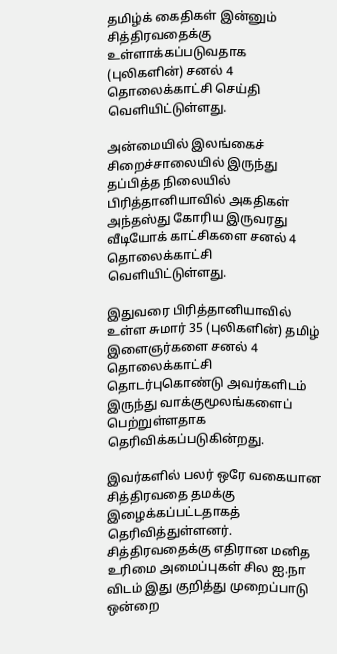தமிழ்க் கைதிகள் இன்னும் சித்திரவதைக்கு உள்ளாக்கப்படுவதாக (புலிகளின்) சனல் 4 தொலைக்காட்சி செய்தி வெளியிட்டுள்ளது.

அன்மையில் இலங்கைச் சிறைச்சாலையில் இருந்து தப்பித்த நிலையில் பிரித்தானியாவில் அகதிகள் அந்தஸ்து கோரிய இருவரது வீடியோக் காட்சிகளை சனல் 4 தொலைக்காட்சி வெளியிட்டுள்ளது.

இதுவரை பிரித்தானியாவில் உள்ள சுமார் 35 (புலிகளின்) தமிழ் இளைஞர்களை சனல் 4 தொலைக்காட்சி தொடர்புகொண்டு அவர்களிடம் இருந்து வாக்குமூலங்களைப் பெற்றுள்ளதாக தெரிவிக்கப்படுகின்றது.

இவர்களில் பலர் ஒரே வகையான சித்திரவதை தமக்கு இழைக்கப்பட்டதாகத் தெரிவித்துள்ளனர். சித்திரவதைக்கு எதிரான மனித உரிமை அமைப்புகள் சில ஐ.நா விடம் இது குறித்து முறைப்பாடு ஒன்றை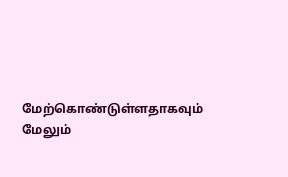மேற்கொண்டுள்ளதாகவும் மேலும்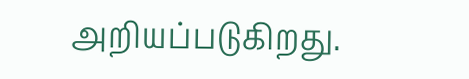அறியப்படுகிறது.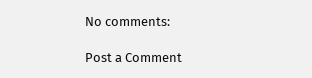No comments:

Post a Comment